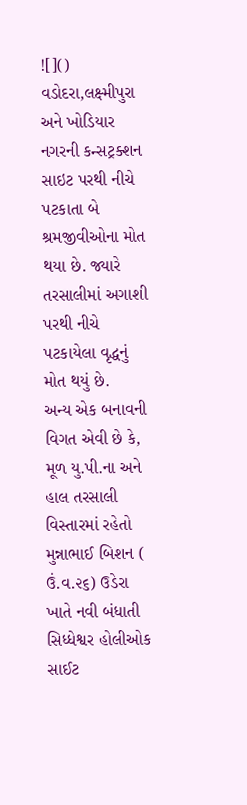![]()
વડોદરા,લક્ષ્મીપુરા અને ખોડિયાર નગરની કન્સટ્રક્શન સાઇટ પરથી નીચે પટકાતા બે શ્રમજીવીઓના મોત થયા છે. જ્યારે તરસાલીમાં અગાશી પરથી નીચે પટકાયેલા વૃદ્ધનું મોત થયું છે.
અન્ય એક બનાવની વિગત એવી છે કે, મૂળ યુ.પી.ના અને હાલ તરસાલી વિસ્તારમાં રહેતો મુન્નાભાઈ બિશન ( ઉં.વ.૨૬) ઉડેરા ખાતે નવી બંધાતી સિધ્ધેશ્વર હોલીઓક સાઈટ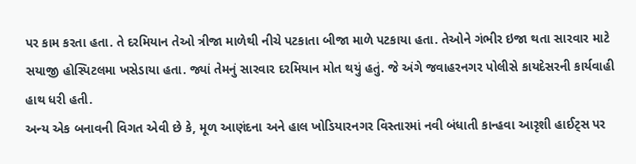પર કામ કરતા હતા. તે દરમિયાન તેઓ ત્રીજા માળેથી નીચે પટકાતા બીજા માળે પટકાયા હતા. તેઓને ગંભીર ઇજા થતા સારવાર માટે સયાજી હોસ્પિટલમા ખસેડાયા હતા. જ્યાં તેમનું સારવાર દરમિયાન મોત થયું હતું. જે અંગે જવાહરનગર પોલીસે કાયદેસરની કાર્યવાહી હાથ ધરી હતી.
અન્ય એક બનાવની વિગત એવી છે કે, મૂળ આણંદના અને હાલ ખોડિયારનગર વિસ્તારમાં નવી બંધાતી કાન્હવા આરૃશી હાઈટ્સ પર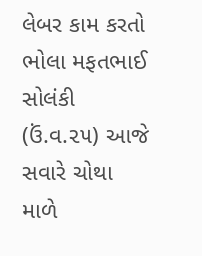લેબર કામ કરતો ભોલા મફતભાઈ સોલંકી (ઉં.વ.૨૫) આજે સવારે ચોથા માળે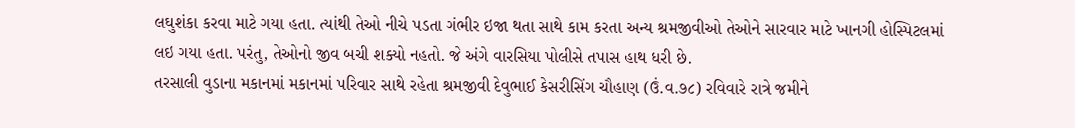લઘુશંકા કરવા માટે ગયા હતા. ત્યાંથી તેઓ નીચે પડતા ગંભીર ઇજા થતા સાથે કામ કરતા અન્ય શ્રમજીવીઓ તેઓને સારવાર માટે ખાનગી હોસ્પિટલમાં લઇ ગયા હતા. પરંતુ, તેઓનો જીવ બચી શક્યો નહતો. જે અંગે વારસિયા પોલીસે તપાસ હાથ ધરી છે.
તરસાલી વુડાના મકાનમાં મકાનમાં પરિવાર સાથે રહેતા શ્રમજીવી દેવુભાઈ કેસરીસિંગ ચૌહાણ (ઉં.વ.૭૮) રવિવારે રાત્રે જમીને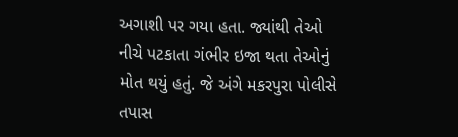અગાશી પર ગયા હતા. જ્યાંથી તેઓ નીચે પટકાતા ગંભીર ઇજા થતા તેઓનું મોત થયું હતું. જે અંગે મકરપુરા પોલીસે તપાસ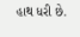હાથ ધરી છે.